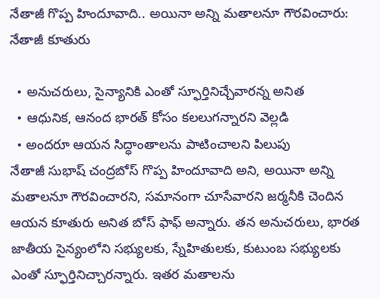నేతాజీ గొప్ప హిందూవాది.. అయినా అన్ని మతాలనూ గౌరవించారు: నేతాజీ కూతురు

  • అనుచరులు, సైన్యానికి ఎంతో స్ఫూర్తినిచ్చేవారన్న అనిత
  • ఆధునిక, ఆనంద భారత్ కోసం కలలుగన్నారని వెల్లడి
  • అందరూ ఆయన సిద్ధాంతాలను పాటించాలని పిలుపు
నేతాజీ సుభాష్ చంద్రబోస్ గొప్ప హిందూవాది అని, అయినా అన్ని మతాలనూ గౌరవించారని, సమానంగా చూసేవారని జర్మనీకి చెందిన ఆయన కూతురు అనిత బోస్ ఫాఫ్ అన్నారు. తన అనుచరులు, భారత జాతీయ సైన్యంలోని సభ్యులకు, స్నేహితులకు, కుటుంబ సభ్యులకు ఎంతో స్ఫూర్తినిచ్చారన్నారు. ఇతర మతాలను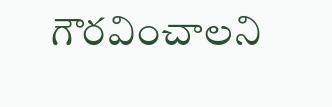గౌరవించాలని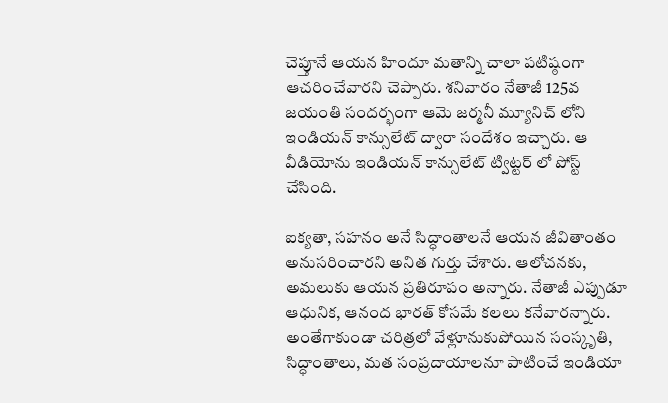చెప్తూనే ఆయన హిందూ మతాన్ని చాలా పటిష్ఠంగా ఆచరించేవారని చెప్పారు. శనివారం నేతాజీ 125వ జయంతి సందర్భంగా ఆమె జర్మనీ మ్యూనిచ్ లోని ఇండియన్ కాన్సులేట్ ద్వారా సందేశం ఇచ్చారు. ఆ వీడియోను ఇండియన్ కాన్సులేట్ ట్విట్టర్ లో పోస్ట్ చేసింది.

ఐక్యతా, సహనం అనే సిద్ధాంతాలనే ఆయన జీవితాంతం అనుసరించారని అనిత గుర్తు చేశారు. ఆలోచనకు, అమలుకు ఆయన ప్రతిరూపం అన్నారు. నేతాజీ ఎప్పుడూ ఆధునిక, ఆనంద భారత్ కోసమే కలలు కనేవారన్నారు. అంతేగాకుండా చరిత్రలో వేళ్లూనుకుపోయిన సంస్కృతి, సిద్ధాంతాలు, మత సంప్రదాయాలనూ పాటించే ఇండియా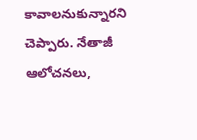కావాలనుకున్నారని చెప్పారు. నేతాజీ ఆలోచనలు,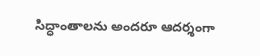సిద్ధాంతాలను అందరూ ఆదర్శంగా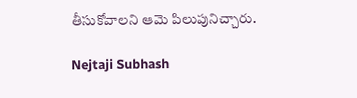తీసుకోవాలని ఆమె పిలుపునిచ్చారు.

Nejtaji Subhash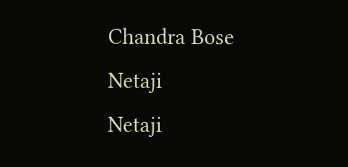Chandra Bose
Netaji
Netaji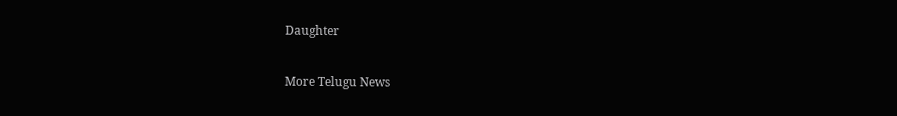Daughter

More Telugu News